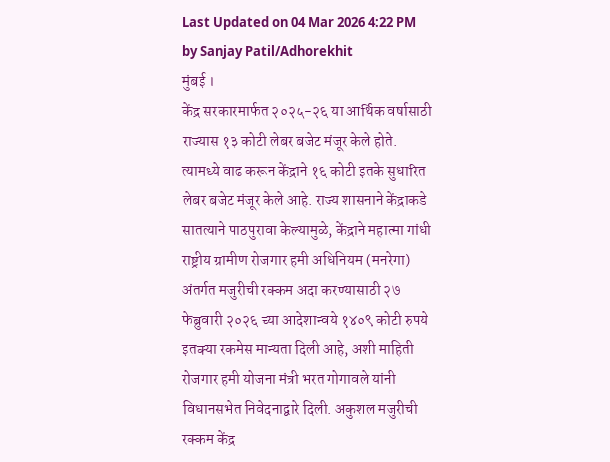Last Updated on 04 Mar 2026 4:22 PM by Sanjay Patil/Adhorekhit
मुंबई ।
केंद्र सरकारमार्फत २०२५-२६ या आर्थिक वर्षासाठी राज्यास १३ कोटी लेबर बजेट मंजूर केले होते. त्यामध्ये वाढ करून केंद्राने १६ कोटी इतके सुधारित लेबर बजेट मंजूर केले आहे. राज्य शासनाने केंद्राकडे सातत्याने पाठपुरावा केल्यामुळे, केंद्राने महात्मा गांधी राष्ट्रीय ग्रामीण रोजगार हमी अधिनियम (मनरेगा) अंतर्गत मजुरीची रक्कम अदा करण्यासाठी २७ फेब्रुवारी २०२६ च्या आदेशान्वये १४०९ कोटी रुपये इतक्या रकमेस मान्यता दिली आहे, अशी माहिती रोजगार हमी योजना मंत्री भरत गोगावले यांनी विधानसभेत निवेदनाद्वारे दिली. अकुशल मजुरीची रक्कम केंद्र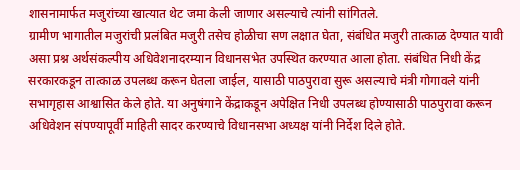शासनामार्फत मजुरांच्या खात्यात थेट जमा केली जाणार असल्याचे त्यांनी सांगितले.
ग्रामीण भागातील मजुरांची प्रलंबित मजुरी तसेच होळीचा सण लक्षात घेता, संबंधित मजुरी तात्काळ देण्यात यावी असा प्रश्न अर्थसंकल्पीय अधिवेशनादरम्यान विधानसभेत उपस्थित करण्यात आला होता. संबंधित निधी केंद्र सरकारकडून तात्काळ उपलब्ध करून घेतला जाईल, यासाठी पाठपुरावा सुरू असल्याचे मंत्री गोगावले यांनी सभागृहास आश्वासित केले होते. या अनुषंगाने केंद्राकडून अपेक्षित निधी उपलब्ध होण्यासाठी पाठपुरावा करून अधिवेशन संपण्यापूर्वी माहिती सादर करण्याचे विधानसभा अध्यक्ष यांनी निर्देश दिले होते.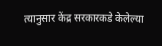त्यानुसार केंद्र सरकारकडे केलेल्या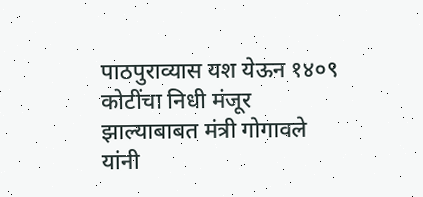पाठपुराव्यास यश येऊन १४०९ कोटींचा निधी मंजूर झाल्याबाबत मंत्री गोगावले यांनी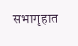सभागृहात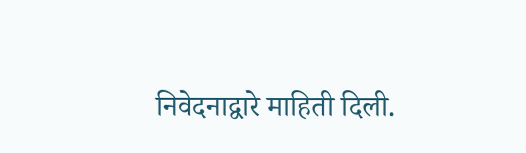निवेदनाद्वारे माहिती दिली.